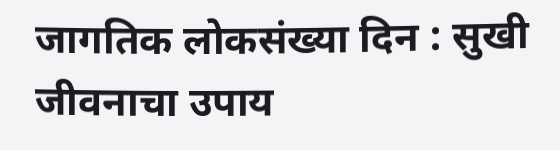जागतिक लोकसंख्या दिन : सुखी जीवनाचा उपाय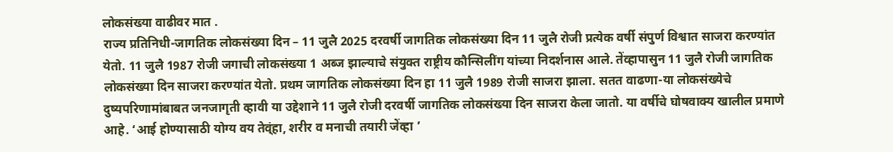लोकसंख्या वाढीवर मात .
राज्य प्रतिनिधी-जागतिक लोकसंख्या दिन – 11 जुलै 2025 दरवर्षी जागतिक लोकसंख्या दिन 11 जुलै रोजी प्रत्येक वर्षी संपुर्ण विश्वात साजरा करण्यांत येतो. 11 जुलै 1987 रोजी जगाची लोकसंख्या 1 अब्ज झाल्याचे संयुक्त राष्ट्रीय कौन्सिलींग यांच्या निदर्शनास आले. तेंव्हापासुन 11 जुलै रोजी जागतिक लोकसंख्या दिन साजरा करण्यांत येतो. प्रथम जागतिक लोकसंख्या दिन हा 11 जुलै 1989 रोजी साजरा झाला. सतत वाढणा-या लोकसंख्येचे दुष्यपरिणामांबाबत जनजागृती व्हावी या उद्देशाने 11 जुलै रोजी दरवर्षी जागतिक लोकसंख्या दिन साजरा केला जातो. या वर्षीचे घोषवाक्य खालील प्रमाणे आहे. ‘आई होण्यासाठी योग्य वय तेव्ंहा, शरीर व मनाची तयारी जेंव्हा ’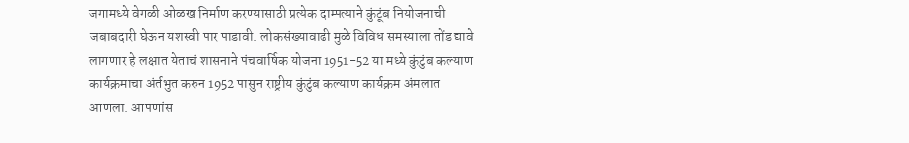जगामध्ये वेगळी ओळख निर्माण करण्यासाठी प्रत्येक दाम्पत्याने कुंटूंब नियोजनाची जबाबदारी घेऊन यशस्वी पार पाडावी. लोकसंख्यावाढी मुळे विविध समस्याला तोंड द्यावे लागणार हे लक्षात येताचं शासनाने पंचवार्षिक योजना 1951-52 या मध्ये कुंटुंब कल्याण कार्यक्रमाचा अंर्तभुत करुन 1952 पासुन राष्ट्रीय कुंटुंब कल्याण कार्यक्रम अंमलात आणला. आपणांस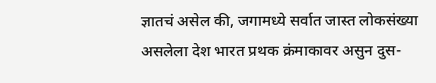ज्ञातचं असेल की, जगामध्ये सर्वात जास्त लोकसंख्या असलेला देश भारत प्रथक क्रंमाकावर असुन दुस-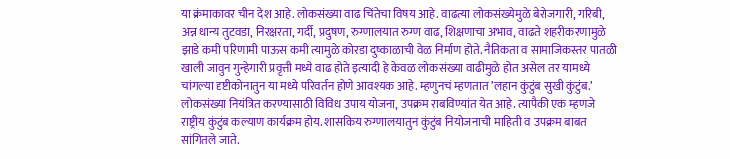या क्रंमाकावर चीन देश आहे. लोकसंख्या वाढ चिंतेचा विषय आहे. वाढत्या लोकसंख्येमुळे बेरोजगारी, गरिबी, अन्न धान्य तुटवडा, निरक्षरता, गर्दी, प्रदुषण, रुग्णालयात रुग्ण वाढ, शिक्षणाचा अभाव, वाढते शहरीकरणामुळे झाडे कमी परिणामी पाऊस कमी त्यामुळे कोरडा दुष्काळाची वेळ निर्माण होते. नैतिकता व सामाजिकस्तर पातळी खाली जावुन गुन्हेगारी प्रवृत्ती मध्ये वाढ होते इत्यादी हे केवळ लोकसंख्या वाढीमुळे होत असेल तर यामध्ये चांगल्या दृष्टीकोनातुन या मध्ये परिवर्तन होणे आवश्यक आहे. म्हणुनचं म्हणतात ’लहान कुंटुंब सुखी कुंटुंब.’
लोकसंख्या नियंत्रित करण्यासाठी विविध उपाय योजना, उपक्रम राबविण्यांत येत आहे. त्यापैकी एक म्हणजे राष्ट्रीय कुंटुंब कल्याण कार्यक्रम होय. शासकिय रुग्णालयातुन कुंटुंब नियोजनाची माहिती व उपक्रम बाबत सांगितले जाते.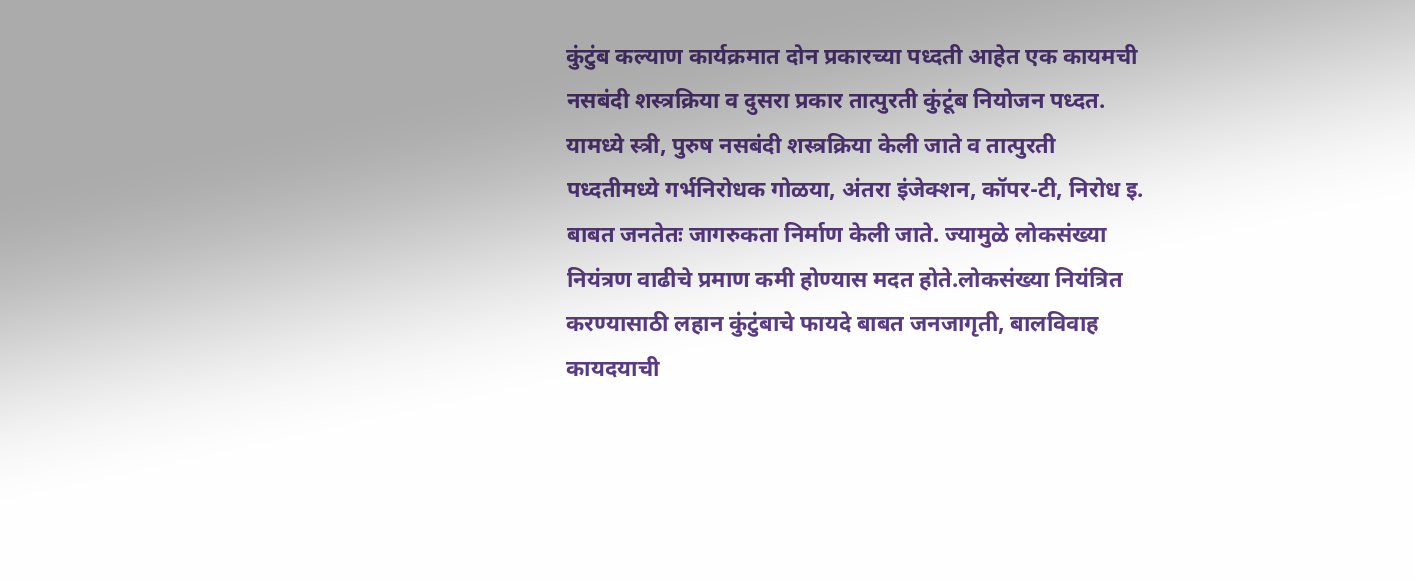कुंटुंब कल्याण कार्यक्रमात दोन प्रकारच्या पध्दती आहेत एक कायमची नसबंदी शस्त्रक्रिया व दुसरा प्रकार तात्पुरती कुंटूंब नियोजन पध्दत. यामध्ये स्त्री, पुरुष नसबंदी शस्त्रक्रिया केली जाते व तात्पुरती पध्दतीमध्ये गर्भनिरोधक गोळया, अंतरा इंजेक्शन, कॉपर-टी, निरोध इ. बाबत जनतेतः जागरुकता निर्माण केली जाते. ज्यामुळे लोकसंख्या नियंत्रण वाढीचे प्रमाण कमी होण्यास मदत होते.लोकसंख्या नियंत्रित करण्यासाठी लहान कुंटुंबाचे फायदे बाबत जनजागृती, बालविवाह कायदयाची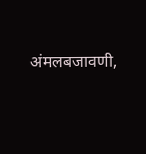अंमलबजावणी,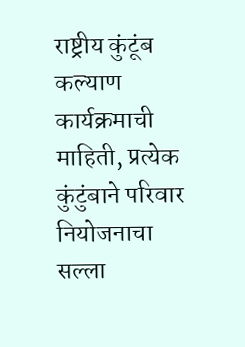राष्ट्रीय कुंटूंब कल्याण कार्यक्रमाची माहिती, प्रत्येक कुंटुंबाने परिवार नियोजनाचा सल्ला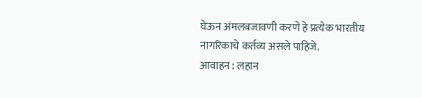घेऊन अंमलबजावणी करणे हे प्रत्येक भारतीय नागरिकाचे कर्तव्य असले पाहिजे.
आवाहन : लहान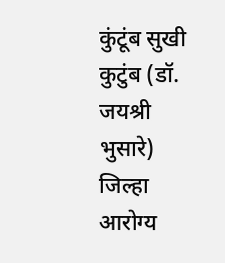कुंटूंब सुखी कुटुंब (डॉ. जयश्री भुसारे) जिल्हा आरोग्य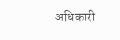अधिकारी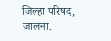जिल्हा परिषद, जालना.